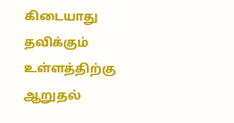கிடையாது
தவிக்கும் உள்ளத்திற்கு ஆறுதல்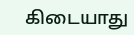கிடையாது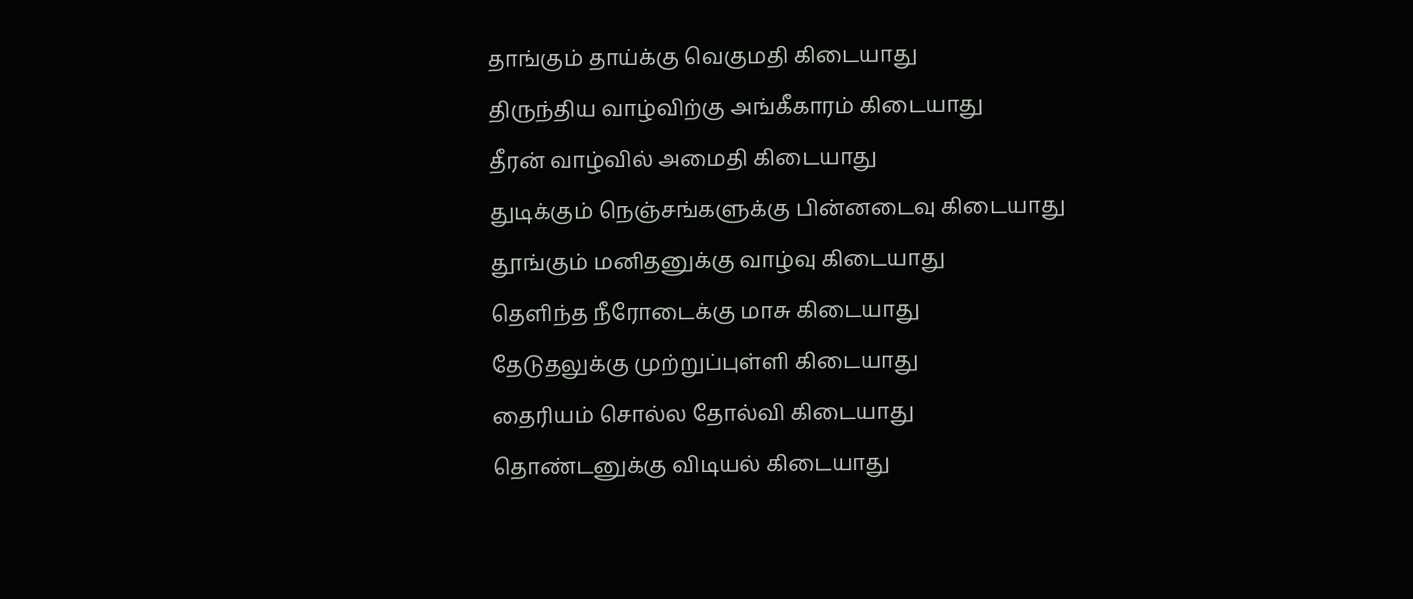தாங்கும் தாய்க்கு வெகுமதி கிடையாது
திருந்திய வாழ்விற்கு அங்கீகாரம் கிடையாது
தீரன் வாழ்வில் அமைதி கிடையாது
துடிக்கும் நெஞ்சங்களுக்கு பின்னடைவு கிடையாது
தூங்கும் மனிதனுக்கு வாழ்வு கிடையாது
தெளிந்த நீரோடைக்கு மாசு கிடையாது
தேடுதலுக்கு முற்றுப்புள்ளி கிடையாது
தைரியம் சொல்ல தோல்வி கிடையாது
தொண்டனுக்கு விடியல் கிடையாது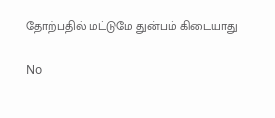தோற்பதில் மட்டுமே துன்பம் கிடையாது

No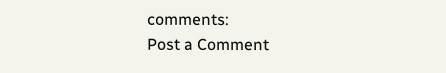comments:
Post a Comment